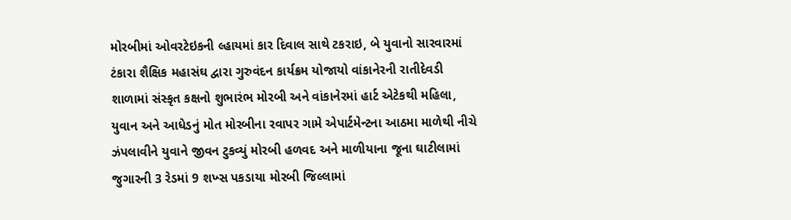મોરબીમાં ઓવરટેઇકની લ્હાયમાં કાર દિવાલ સાથે ટકરાઇ, બે યુવાનો સારવારમાં ટંકારા શૈક્ષિક મહાસંઘ દ્વારા ગુરુવંદન કાર્યક્રમ યોજાયો વાંકાનેરની રાતીદેવડી શાળામાં સંસ્કૃત કક્ષનો શુભારંભ મોરબી અને વાંકાનેરમાં હાર્ટ એટેકથી મહિલા, યુવાન અને આધેડનું મોત મોરબીના રવાપર ગામે એપાર્ટમેન્ટના આઠમા માળેથી નીચે ઝંપલાવીને યુવાને જીવન ટુકવ્યું મોરબી હળવદ અને માળીયાના જૂના ઘાટીલામાં જુગારની 3 રેડમાં 9 શખ્સ પકડાયા મોરબી જિલ્લામાં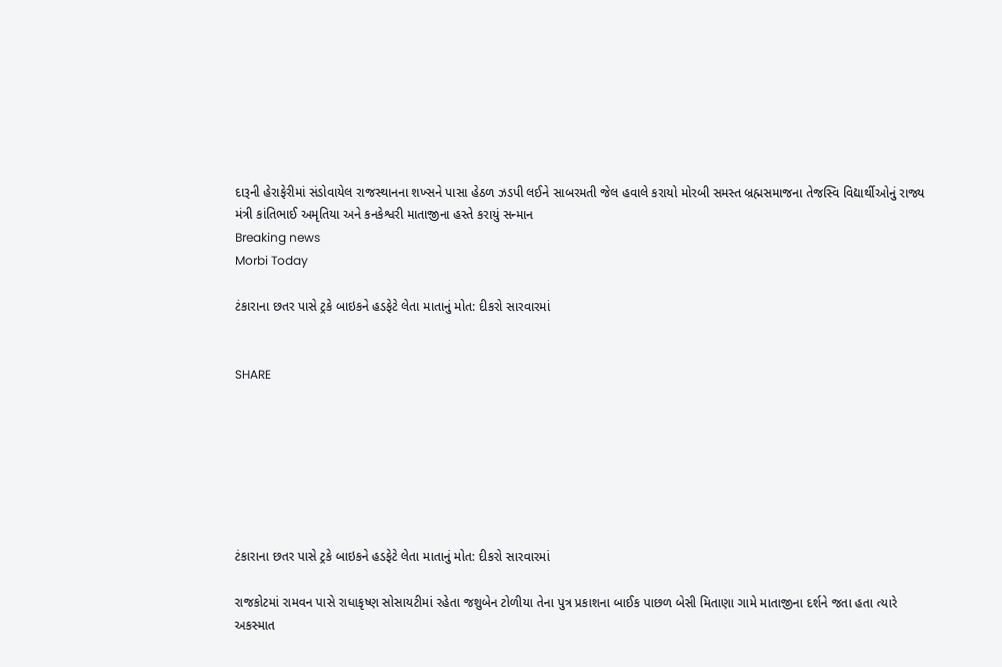દારૂની હેરાફેરીમાં સંડોવાયેલ રાજસ્થાનના શખ્સને પાસા હેઠળ ઝડપી લઈને સાબરમતી જેલ હવાલે કરાયો મોરબી સમસ્ત બ્રહ્મસમાજના તેજસ્વિ વિદ્યાર્થીઓનું રાજ્ય મંત્રી કાંતિભાઈ અમૃતિયા અને કનકેશ્વરી માતાજીના હસ્તે કરાયું સન્માન
Breaking news
Morbi Today

ટંકારાના છતર પાસે ટ્રકે બાઇકને હડફેટે લેતા માતાનું મોત: દીકરો સારવારમાં


SHARE







ટંકારાના છતર પાસે ટ્રકે બાઇકને હડફેટે લેતા માતાનું મોત: દીકરો સારવારમાં

રાજકોટમાં રામવન પાસે રાધાકૃષ્ણ સોસાયટીમાં રહેતા જશુબેન ટોળીયા તેના પુત્ર પ્રકાશના બાઈક પાછળ બેસી મિતાણા ગામે માતાજીના દર્શને જતા હતા ત્યારે અકસ્માત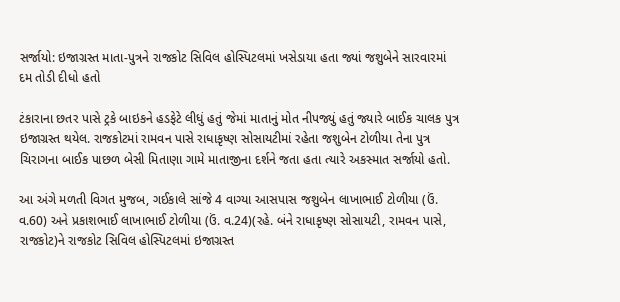સર્જાયો: ઇજાગ્રસ્ત માતા-પુત્રને રાજકોટ સિવિલ હોસ્પિટલમાં ખસેડાયા હતા જ્યાં જશુબેને સારવારમાં દમ તોડી દીધો હતો

ટંકારાના છતર પાસે ટ્રકે બાઇકને હડફેટે લીધું હતું જેમાં માતાનું મોત નીપજ્યું હતું જ્યારે બાઈક ચાલક પુત્ર ઇજાગ્રસ્ત થયેલ. રાજકોટમાં રામવન પાસે રાધાકૃષ્ણ સોસાયટીમાં રહેતા જશુબેન ટોળીયા તેના પુત્ર ચિરાગના બાઈક પાછળ બેસી મિતાણા ગામે માતાજીના દર્શને જતા હતા ત્યારે અકસ્માત સર્જાયો હતો.

આ અંગે મળતી વિગત મુજબ, ગઈકાલે સાંજે 4 વાગ્યા આસપાસ જશુબેન લાખાભાઈ ટોળીયા (ઉં. વ.60) અને પ્રકાશભાઈ લાખાભાઈ ટોળીયા (ઉં. વ.24)(રહે. બંને રાધાકૃષ્ણ સોસાયટી, રામવન પાસે, રાજકોટ)ને રાજકોટ સિવિલ હોસ્પિટલમાં ઇજાગ્રસ્ત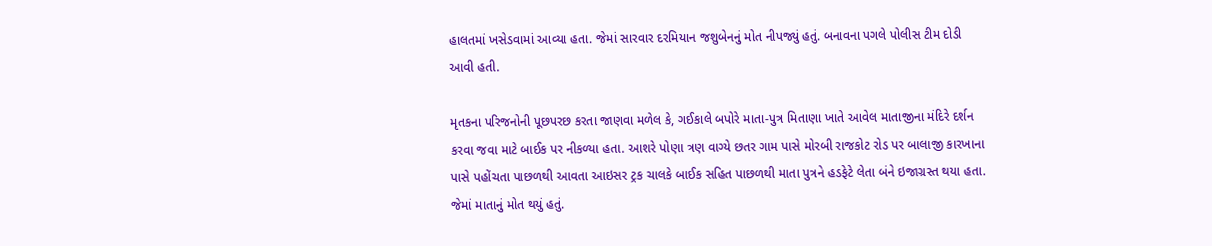હાલતમાં ખસેડવામાં આવ્યા હતા. જેમાં સારવાર દરમિયાન જશુબેનનું મોત નીપજ્યું હતું. બનાવના પગલે પોલીસ ટીમ દોડી આવી હતી.

મૃતકના પરિજનોની પૂછપરછ કરતા જાણવા મળેલ કે, ગઈકાલે બપોરે માતા-પુત્ર મિતાણા ખાતે આવેલ માતાજીના મંદિરે દર્શન કરવા જવા માટે બાઈક પર નીકળ્યા હતા. આશરે પોણા ત્રણ વાગ્યે છતર ગામ પાસે મોરબી રાજકોટ રોડ પર બાલાજી કારખાના પાસે પહોંચતા પાછળથી આવતા આઇસર ટ્રક ચાલકે બાઈક સહિત પાછળથી માતા પુત્રને હડફેટે લેતા બંને ઇજાગ્રસ્ત થયા હતા. જેમાં માતાનું મોત થયું હતું.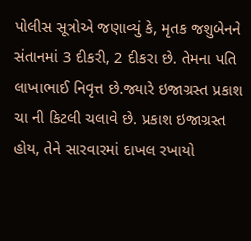પોલીસ સૂત્રોએ જણાવ્યું કે, મૃતક જશુબેનને સંતાનમાં 3 દીકરી, 2 દીકરા છે. તેમના પતિ લાખાભાઈ નિવૃત્ત છે.જ્યારે ઇજાગ્રસ્ત પ્રકાશ ચા ની કિટલી ચલાવે છે. પ્રકાશ ઇજાગ્રસ્ત હોય, તેને સારવારમાં દાખલ રખાયો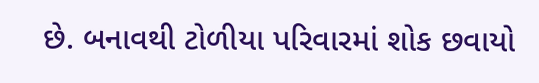છે. બનાવથી ટોળીયા પરિવારમાં શોક છવાયો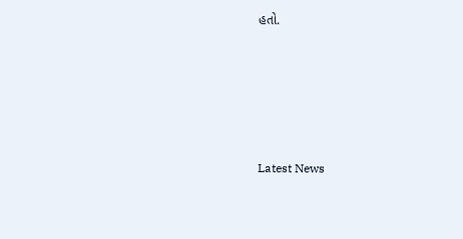હતો.






Latest News